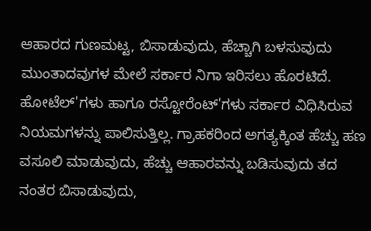ಆಹಾರದ ಗುಣಮಟ್ಟ, ಬಿಸಾಡುವುದು, ಹೆಚ್ಚಾಗಿ ಬಳಸುವುದು ಮುಂತಾದವುಗಳ ಮೇಲೆ ಸರ್ಕಾರ ನಿಗಾ ಇರಿಸಲು ಹೊರಟಿದೆ. ಹೋಟೆಲ್'ಗಳು ಹಾಗೂ ರಸ್ಟೋರೆಂಟ್'ಗಳು ಸರ್ಕಾರ ವಿಧಿಸಿರುವ ನಿಯಮಗಳನ್ನು ಪಾಲಿಸುತ್ತಿಲ್ಲ. ಗ್ರಾಹಕರಿಂದ ಅಗತ್ಯಕ್ಕಿಂತ ಹೆಚ್ಚು ಹಣ ವಸೂಲಿ ಮಾಡುವುದು, ಹೆಚ್ಚು ಆಹಾರವನ್ನು ಬಡಿಸುವುದು ತದ ನಂತರ ಬಿಸಾಡುವುದು,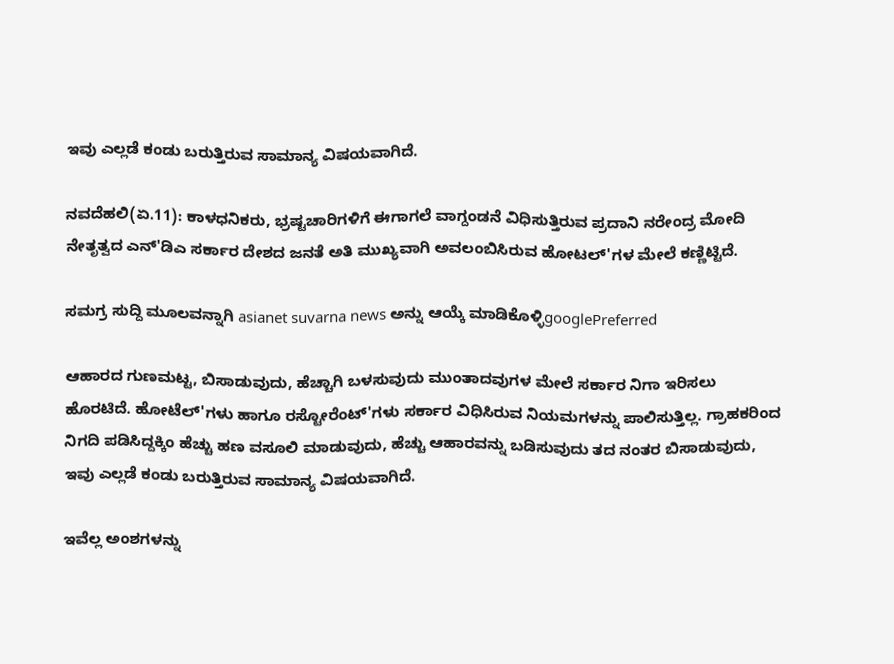ಇವು ಎಲ್ಲಡೆ ಕಂಡು ಬರುತ್ತಿರುವ ಸಾಮಾನ್ಯ ವಿಷಯವಾಗಿದೆ.

ನವದೆಹಲಿ(ಏ.11): ಕಾಳಧನಿಕರು, ಭ್ರಷ್ಟಚಾರಿಗಳಿಗೆ ಈಗಾಗಲೆ ವಾಗ್ದಂಡನೆ ವಿಧಿಸುತ್ತಿರುವ ಪ್ರದಾನಿ ನರೇಂದ್ರ ಮೋದಿ ನೇತೃತ್ವದ ಎನ್'ಡಿಎ ಸರ್ಕಾರ ದೇಶದ ಜನತೆ ಅತಿ ಮುಖ್ಯವಾಗಿ ಅವಲಂಬಿಸಿರುವ ಹೋಟಲ್'ಗಳ ಮೇಲೆ ಕಣ್ಣಿಟ್ಟಿದೆ.

ಸಮಗ್ರ ಸುದ್ದಿ ಮೂಲವನ್ನಾಗಿ asianet suvarna news ಅನ್ನು ಆಯ್ಕೆ ಮಾಡಿಕೊಳ್ಳಿgooglePreferred

ಆಹಾರದ ಗುಣಮಟ್ಟ, ಬಿಸಾಡುವುದು, ಹೆಚ್ಚಾಗಿ ಬಳಸುವುದು ಮುಂತಾದವುಗಳ ಮೇಲೆ ಸರ್ಕಾರ ನಿಗಾ ಇರಿಸಲು ಹೊರಟಿದೆ. ಹೋಟೆಲ್'ಗಳು ಹಾಗೂ ರಸ್ಟೋರೆಂಟ್'ಗಳು ಸರ್ಕಾರ ವಿಧಿಸಿರುವ ನಿಯಮಗಳನ್ನು ಪಾಲಿಸುತ್ತಿಲ್ಲ. ಗ್ರಾಹಕರಿಂದ ನಿಗದಿ ಪಡಿಸಿದ್ದಕ್ಕಿಂ ಹೆಚ್ಚು ಹಣ ವಸೂಲಿ ಮಾಡುವುದು, ಹೆಚ್ಚು ಆಹಾರವನ್ನು ಬಡಿಸುವುದು ತದ ನಂತರ ಬಿಸಾಡುವುದು, ಇವು ಎಲ್ಲಡೆ ಕಂಡು ಬರುತ್ತಿರುವ ಸಾಮಾನ್ಯ ವಿಷಯವಾಗಿದೆ.

ಇವೆಲ್ಲ ಅಂಶಗಳನ್ನು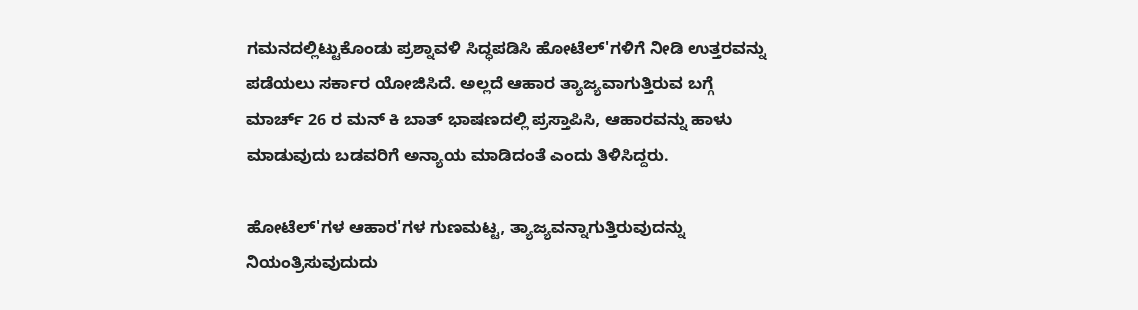ಗಮನದಲ್ಲಿಟ್ಟುಕೊಂಡು ಪ್ರಶ್ನಾವಳಿ ಸಿದ್ಧಪಡಿಸಿ ಹೋಟೆಲ್'ಗಳಿಗೆ ನೀಡಿ ಉತ್ತರವನ್ನು ಪಡೆಯಲು ಸರ್ಕಾರ ಯೋಜಿಸಿದೆ. ಅಲ್ಲದೆ ಆಹಾರ ತ್ಯಾಜ್ಯವಾಗುತ್ತಿರುವ ಬಗ್ಗೆ ಮಾರ್ಚ್ 26 ರ ಮನ್ ಕಿ ಬಾತ್ ಭಾಷಣದಲ್ಲಿ ಪ್ರಸ್ತಾಪಿಸಿ, ಆಹಾರವನ್ನು ಹಾಳು ಮಾಡುವುದು ಬಡವರಿಗೆ ಅನ್ಯಾಯ ಮಾಡಿದಂತೆ ಎಂದು ತಿಳಿಸಿದ್ದರು.

ಹೋಟೆಲ್'ಗಳ ಆಹಾರ'ಗಳ ಗುಣಮಟ್ಟ, ತ್ಯಾಜ್ಯವನ್ನಾಗುತ್ತಿರುವುದನ್ನು ನಿಯಂತ್ರಿಸುವುದುದು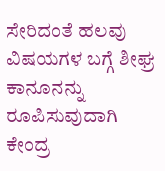ಸೇರಿದಂತೆ ಹಲವು ವಿಷಯಗಳ ಬಗ್ಗೆ ಶೀಘ್ರ ಕಾನೂನನ್ನು ರೂಪಿಸುವುದಾಗಿ ಕೇಂದ್ರ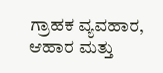ಗ್ರಾಹಕ ವ್ಯವಹಾರ, ಆಹಾರ ಮತ್ತು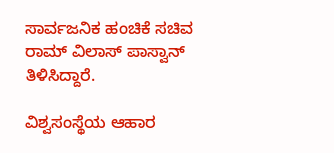ಸಾರ್ವಜನಿಕ ಹಂಚಿಕೆ ಸಚಿವ ರಾಮ್ ವಿಲಾಸ್ ಪಾಸ್ವಾನ್ ತಿಳಿಸಿದ್ದಾರೆ.

ವಿಶ್ವಸಂಸ್ಥೆಯ ಆಹಾರ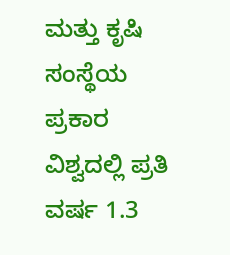ಮತ್ತು ಕೃಷಿ ಸಂಸ್ಥೆಯ ಪ್ರಕಾರ ವಿಶ್ವದಲ್ಲಿ ಪ್ರತಿ ವರ್ಷ 1.3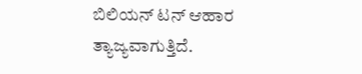ಬಿಲಿಯನ್ ಟನ್ ಆಹಾರ ತ್ಯಾಜ್ಯವಾಗುತ್ತಿದೆ.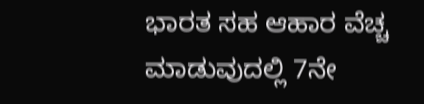ಭಾರತ ಸಹ ಆಹಾರ ವೆಚ್ಚ ಮಾಡುವುದಲ್ಲಿ 7ನೇ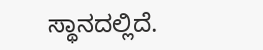ಸ್ಥಾನದಲ್ಲಿದೆ.